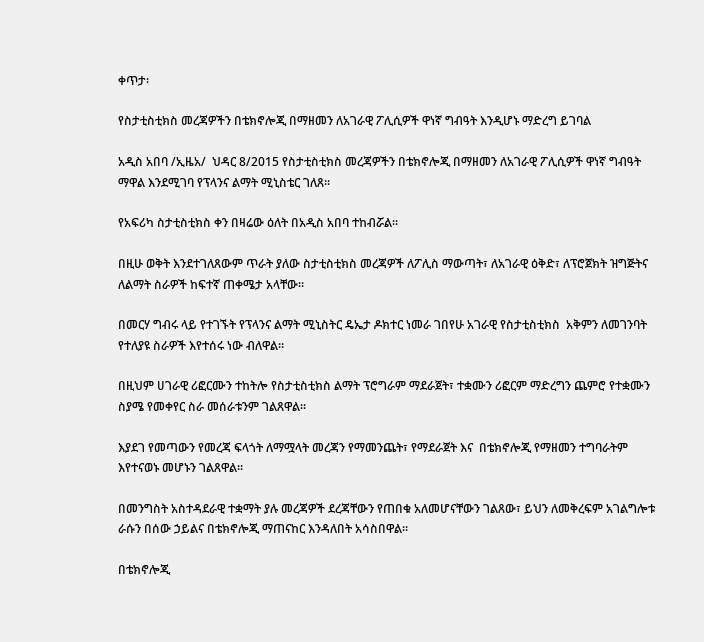ቀጥታ፡

የስታቲስቲክስ መረጃዎችን በቴክኖሎጂ በማዘመን ለአገራዊ ፖሊሲዎች ዋነኛ ግብዓት እንዲሆኑ ማድረግ ይገባል

አዲስ አበባ /ኢዜአ/  ህዳር 8/2015 የስታቲስቲክስ መረጃዎችን በቴክኖሎጂ በማዘመን ለአገራዊ ፖሊሲዎች ዋነኛ ግብዓት ማዋል እንደሚገባ የፕላንና ልማት ሚኒስቴር ገለጸ።

የአፍሪካ ስታቲስቲክስ ቀን በዛሬው ዕለት በአዲስ አበባ ተከብሯል፡፡

በዚሁ ወቅት እንደተገለጸውም ጥራት ያለው ስታቲስቲክስ መረጃዎች ለፖሊስ ማውጣት፣ ለአገራዊ ዕቅድ፣ ለፕሮጀክት ዝግጅትና ለልማት ስራዎች ከፍተኛ ጠቀሜታ አላቸው፡፡

በመርሃ ግብሩ ላይ የተገኙት የፕላንና ልማት ሚኒስትር ዴኤታ ዶክተር ነመራ ገበየሁ አገራዊ የስታቲስቲክስ  አቅምን ለመገንባት የተለያዩ ስራዎች እየተሰሩ ነው ብለዋል።

በዚህም ሀገራዊ ሪፎርሙን ተከትሎ የስታቲስቲክስ ልማት ፕሮግራም ማደራጀት፣ ተቋሙን ሪፎርም ማድረግን ጨምሮ የተቋሙን ስያሜ የመቀየር ስራ መሰራቱንም ገልጸዋል፡፡

እያደገ የመጣውን የመረጃ ፍላጎት ለማሟላት መረጃን የማመንጨት፣ የማደራጀት እና  በቴክኖሎጂ የማዘመን ተግባራትም እየተናወኑ መሆኑን ገልጸዋል፡፡

በመንግስት አስተዳደራዊ ተቋማት ያሉ መረጃዎች ደረጃቸውን የጠበቁ አለመሆናቸውን ገልጸው፣ ይህን ለመቅረፍም አገልግሎቱ ራሱን በሰው ኃይልና በቴክኖሎጂ ማጠናከር እንዳለበት አሳስበዋል፡፡

በቴክኖሎጂ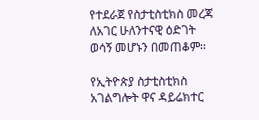የተደራጀ የስታቲስቲክስ መረጃ ለአገር ሁለንተናዊ ዕድገት ወሳኝ መሆኑን በመጠቆም፡፡

የኢትዮጵያ ስታቲስቲክስ አገልግሎት ዋና ዳይሬክተር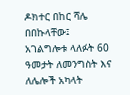ዶክተር በከር ሻሌ በበኩላቸው፤ አገልግሎቱ ላለፉት 60 ዓመታት ለመንግስት እና ለሌሎች አካላት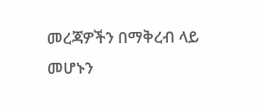መረጃዎችን በማቅረብ ላይ መሆኑን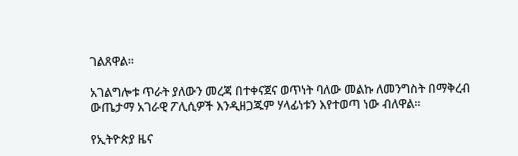ገልጸዋል።

አገልግሎቱ ጥራት ያለውን መረጃ በተቀናጀና ወጥነት ባለው መልኩ ለመንግስት በማቅረብ ውጤታማ አገራዊ ፖሊሲዎች እንዲዘጋጁም ሃላፊነቱን እየተወጣ ነው ብለዋል፡፡

የኢትዮጵያ ዜና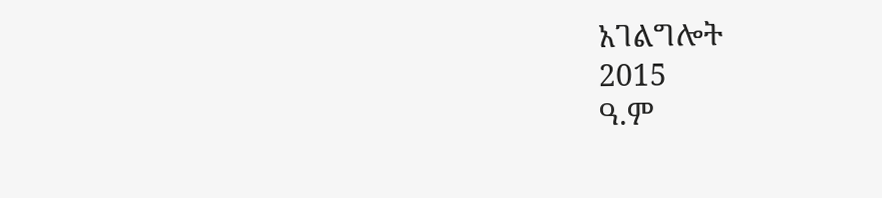አገልግሎት
2015
ዓ.ም